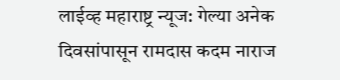लाईव्ह महाराष्ट्र न्यूज: गेल्या अनेक दिवसांपासून रामदास कदम नाराज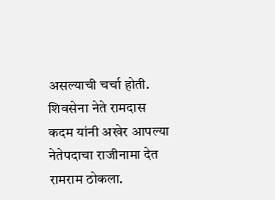असल्याची चर्चा होती. शिवसेना नेते रामदास कदम यांनी अखेर आपल्या नेतेपदाचा राजीनामा देत रामराम ठोकला.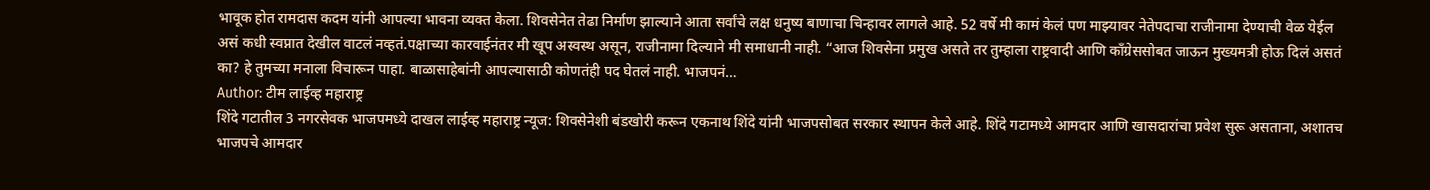भावूक होत रामदास कदम यांनी आपल्या भावना व्यक्त केला. शिवसेनेत तेढा निर्माण झाल्याने आता सर्वांचे लक्ष धनुष्य बाणाचा चिन्हावर लागले आहे. 52 वर्षे मी कामं केलं पण माझ्यावर नेतेपदाचा राजीनामा देण्याची वेळ येईल असं कधी स्वप्नात देखील वाटलं नव्हतं.पक्षाच्या कारवाईनंतर मी खूप अस्वस्थ असून, राजीनामा दिल्याने मी समाधानी नाही. “आज शिवसेना प्रमुख असते तर तुम्हाला राष्ट्रवादी आणि काँग्रेससोबत जाऊन मुख्यमत्री होऊ दिलं असतं का? हे तुमच्या मनाला विचारून पाहा. बाळासाहेबांनी आपल्यासाठी कोणतंही पद घेतलं नाही. भाजपनं…
Author: टीम लाईव्ह महाराष्ट्र
शिंदे गटातील 3 नगरसेवक भाजपमध्ये दाखल लाईव्ह महाराष्ट्र न्यूज: शिवसेनेशी बंडखोरी करून एकनाथ शिंदे यांनी भाजपसोबत सरकार स्थापन केले आहे. शिंदे गटामध्ये आमदार आणि खासदारांचा प्रवेश सुरू असताना, अशातच भाजपचे आमदार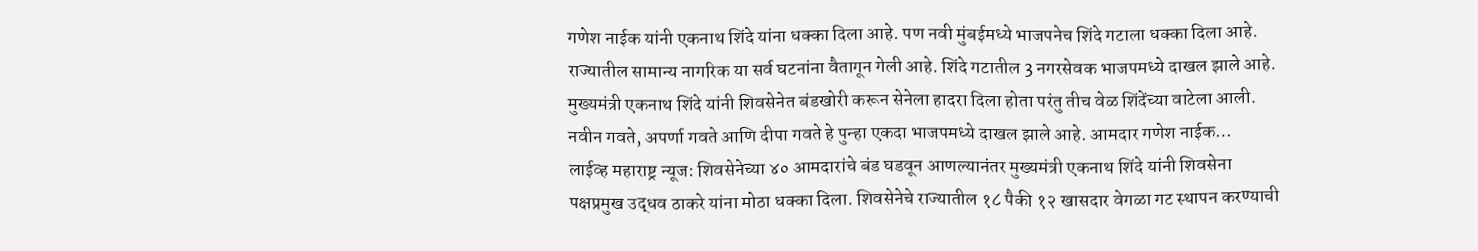गणेश नाईक यांनी एकनाथ शिंदे यांना धक्का दिला आहे. पण नवी मुंबईमध्ये भाजपनेच शिंदे गटाला धक्का दिला आहे. राज्यातील सामान्य नागरिक या सर्व घटनांना वैतागून गेली आहे. शिंदे गटातील 3 नगरसेवक भाजपमध्ये दाखल झाले आहे. मुख्यमंत्री एकनाथ शिंदे यांनी शिवसेनेत बंडखोरी करून सेनेला हादरा दिला होता परंतु तीच वेळ शिंदेंच्या वाटेला आली. नवीन गवते, अपर्णा गवते आणि दीपा गवते हे पुन्हा एकदा भाजपमध्ये दाखल झाले आहे. आमदार गणेश नाईक…
लाईव्ह महाराष्ट्र न्यूज: शिवसेनेच्या ४० आमदारांचे बंड घडवून आणल्यानंतर मुख्यमंत्री एकनाथ शिंदे यांनी शिवसेना पक्षप्रमुख उद्धव ठाकरे यांना मोठा धक्का दिला. शिवसेनेचे राज्यातील १८ पैकी १२ खासदार वेगळा गट स्थापन करण्याची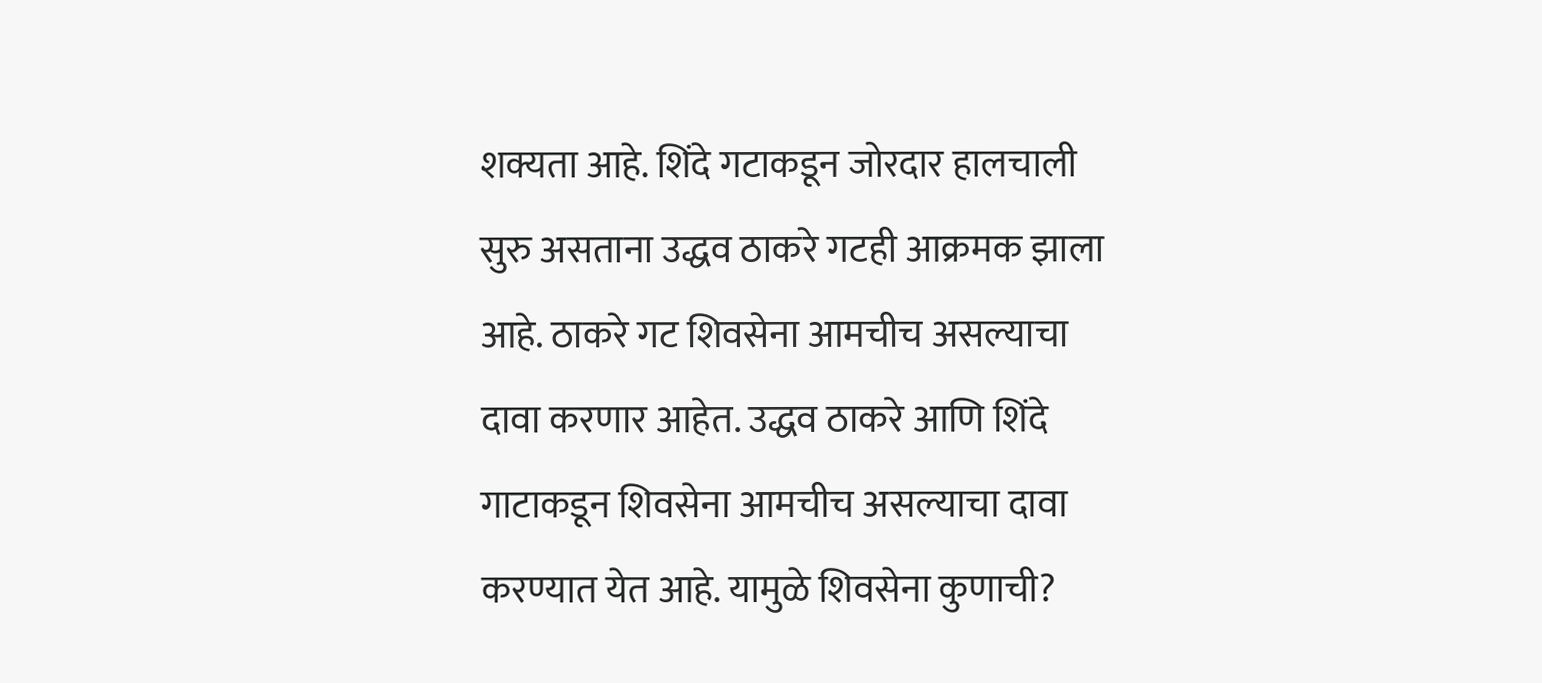शक्यता आहे. शिंदे गटाकडून जोरदार हालचाली सुरु असताना उद्धव ठाकरे गटही आक्रमक झाला आहे. ठाकरे गट शिवसेना आमचीच असल्याचा दावा करणार आहेत. उद्धव ठाकरे आणि शिंदे गाटाकडून शिवसेना आमचीच असल्याचा दावा करण्यात येत आहे. यामुळे शिवसेना कुणाची?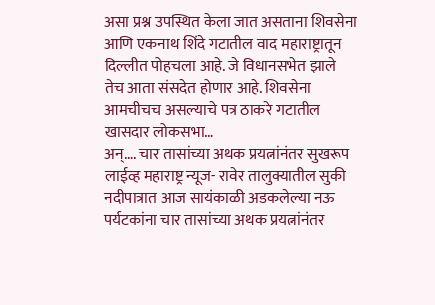असा प्रश्न उपस्थित केला जात असताना शिवसेना आणि एकनाथ शिंदे गटातील वाद महाराष्ट्रातून दिल्लीत पोहचला आहे. जे विधानसभेत झाले तेच आता संसदेत होणार आहे. शिवसेना आमचीचच असल्याचे पत्र ठाकरे गटातील खासदार लोकसभा…
अन्…. चार तासांच्या अथक प्रयत्नांनंतर सुखरूप लाईव्ह महाराष्ट्र न्यूज- रावेर तालुक्यातील सुकी नदीपात्रात आज सायंकाळी अडकलेल्या नऊ पर्यटकांना चार तासांच्या अथक प्रयत्नांनंतर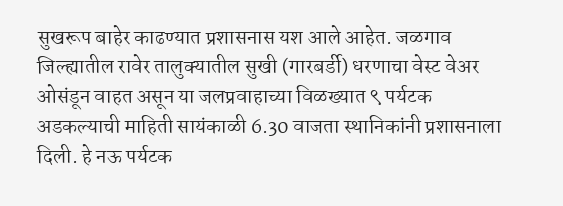सुखरूप बाहेर काढण्यात प्रशासनास यश आले आहेत. जळगाव जिल्ह्यातील रावेर तालुक्यातील सुखी (गारबर्डी) धरणाचा वेस्ट वेअर ओसंडून वाहत असून या जलप्रवाहाच्या विळख्यात ९ पर्यटक अडकल्याची माहिती सायंकाळी 6.30 वाजता स्थानिकांनी प्रशासनाला दिली. हे नऊ पर्यटक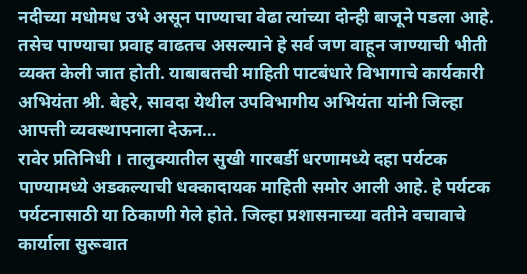नदीच्या मधोमध उभे असून पाण्याचा वेढा त्यांच्या दोन्ही बाजूने पडला आहे. तसेच पाण्याचा प्रवाह वाढतच असल्याने हे सर्व जण वाहून जाण्याची भीती व्यक्त केली जात होती. याबाबतची माहिती पाटबंधारे विभागाचे कार्यकारी अभियंता श्री. बेहरे, सावदा येथील उपविभागीय अभियंता यांनी जिल्हा आपत्ती व्यवस्थापनाला देऊन…
रावेर प्रतिनिधी । तालुक्यातील सुखी गारबर्डी धरणामध्ये दहा पर्यटक पाण्यामध्ये अडकल्याची धक्कादायक माहिती समोर आली आहे. हे पर्यटक पर्यटनासाठी या ठिकाणी गेले होते. जिल्हा प्रशासनाच्या वतीने वचावाचे कार्याला सुरूवात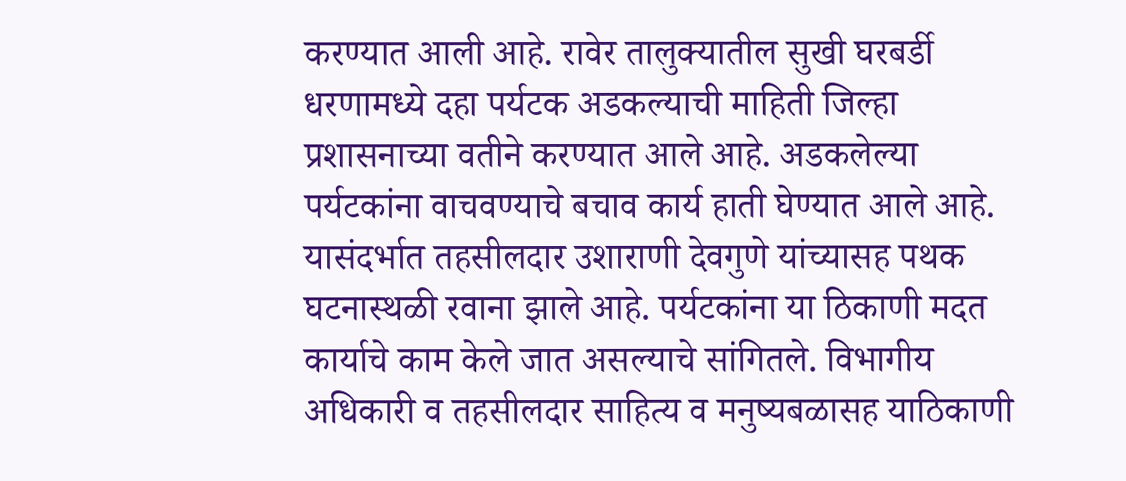करण्यात आली आहे. रावेर तालुक्यातील सुखी घरबर्डी धरणामध्ये दहा पर्यटक अडकल्याची माहिती जिल्हा प्रशासनाच्या वतीने करण्यात आले आहे. अडकलेल्या पर्यटकांना वाचवण्याचे बचाव कार्य हाती घेण्यात आले आहे. यासंदर्भात तहसीलदार उशाराणी देवगुणे यांच्यासह पथक घटनास्थळी रवाना झाले आहे. पर्यटकांना या ठिकाणी मदत कार्याचे काम केले जात असल्याचे सांगितले. विभागीय अधिकारी व तहसीलदार साहित्य व मनुष्यबळासह याठिकाणी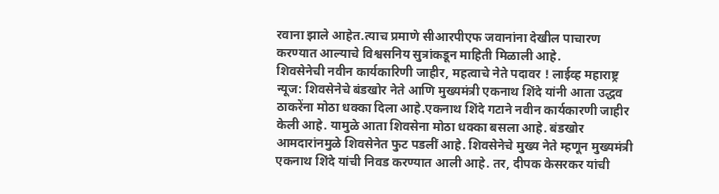रवाना झाले आहेत.त्याच प्रमाणे सीआरपीएफ जवानांना देखील पाचारण करण्यात आल्याचे विश्वसनिय सुत्रांकडून माहिती मिळाली आहे.
शिवसेनेची नवीन कार्यकारिणी जाहीर, महत्वाचे नेते पदावर ! लाईव्ह महाराष्ट्र न्यूज: शिवसेनेचे बंडखोर नेते आणि मुख्यमंत्री एकनाथ शिंदे यांनी आता उद्धव ठाकरेंना मोठा धक्का दिला आहे.एकनाथ शिंदे गटाने नवीन कार्यकारणी जाहीर केली आहे. यामुळे आता शिवसेना मोठा धक्का बसला आहे. बंडखोर आमदारांनमुळे शिवसेनेत फुट पडलीं आहे. शिवसेनेचे मुख्य नेते म्हणून मुख्यमंत्री एकनाथ शिंदे यांची निवड करण्यात आली आहे. तर, दीपक केसरकर यांची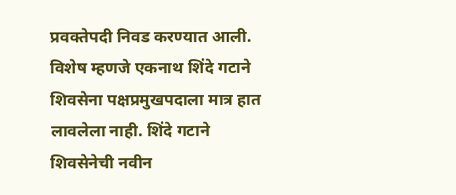प्रवक्तेपदी निवड करण्यात आली. विशेष म्हणजे एकनाथ शिंदे गटाने शिवसेना पक्षप्रमुखपदाला मात्र हात लावलेला नाही. शिंदे गटाने शिवसेनेची नवीन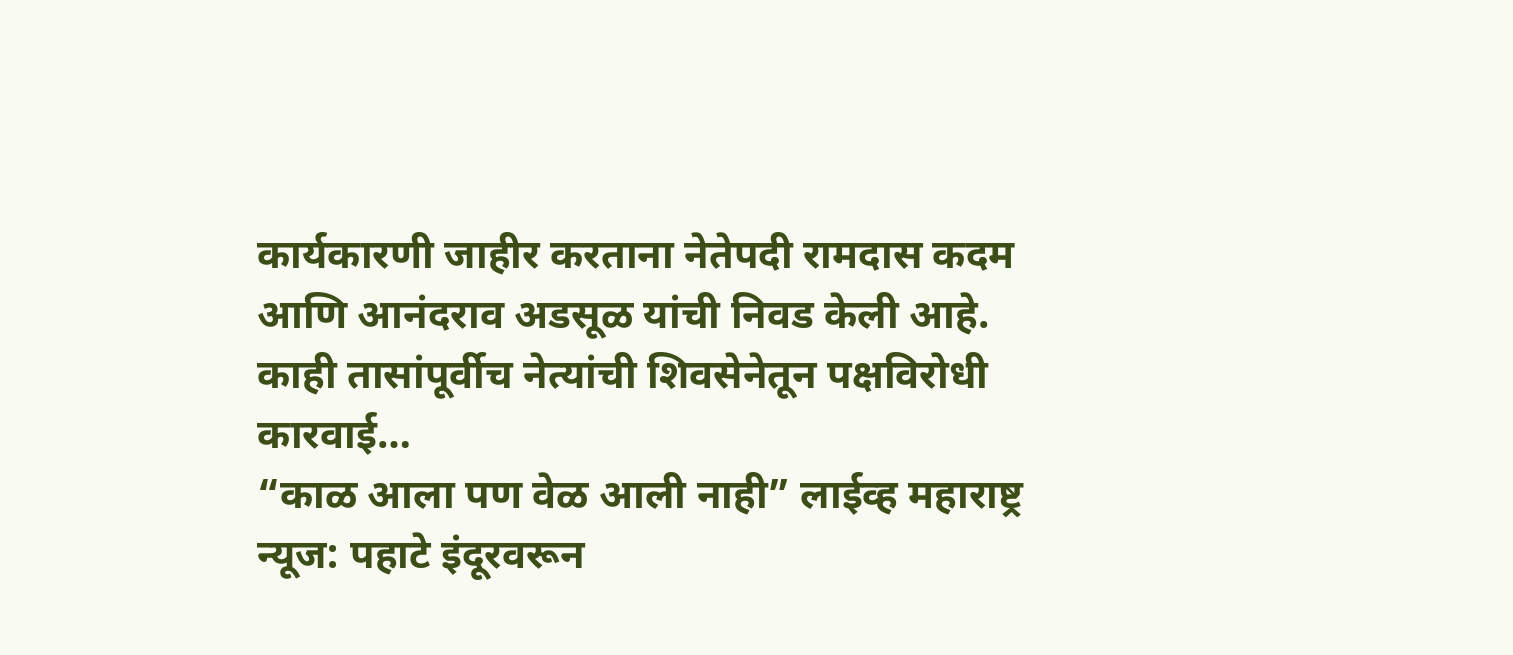कार्यकारणी जाहीर करताना नेतेपदी रामदास कदम आणि आनंदराव अडसूळ यांची निवड केली आहे. काही तासांपूर्वीच नेत्यांची शिवसेनेतून पक्षविरोधी कारवाई…
“काळ आला पण वेळ आली नाही” लाईव्ह महाराष्ट्र न्यूज: पहाटे इंदूरवरून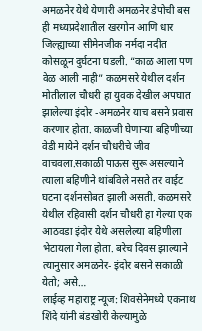अमळनेर येथे येणारी अमळनेर डेपोची बस ही मध्यप्रदेशातील खरगोन आणि धार जिल्ह्याच्या सीमेनजीक नर्मदा नदीत कोसळून दुर्घटना घडली. “काळ आला पण वेळ आली नाही” कळमसरे येथील दर्शन मोतीलाल चौधरी हा युवक देखील अपघात झालेल्या इंदोर -अमळनेर याच बसने प्रवास करणार होता. काळजी घेणाऱ्या बहिणीच्या वेडी मायेने दर्शन चौधरीचे जीव वाचवला.सकाळी पाऊस सुरू असल्याने त्याला बहिणीने थांबविले नसते तर वाईट घटना दर्शनसोबत झाली असती. कळमसरे येथील रहिवासी दर्शन चौधरी हा गेल्या एक आठवडा इंदोर येथे असलेल्या बहिणीला भेटायला गेला होता. बरेच दिवस झाल्याने त्यानुसार अमळनेर- इंदोर बसने सकाळी येतो; असे…
लाईव्ह महाराष्ट्र न्यूज: शिवसेनेमध्ये एकनाथ शिंदे यांनी बंडखोरी केल्यामुळे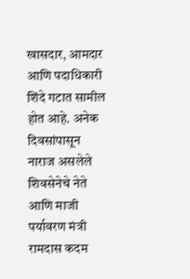खासदार, आमदार आणि पदाधिकारी शिंदे गटात सामील होत आहे. अनेक दिवसांपासून नाराज असलेले शिवसेनेचे नेते आणि माजी पर्यावरण मंत्री रामदास कदम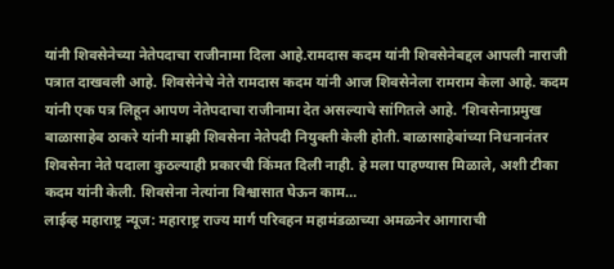यांनी शिवसेनेच्या नेतेपदाचा राजीनामा दिला आहे.रामदास कदम यांनी शिवसेनेबद्दल आपली नाराजी पत्रात दाखवली आहे. शिवसेनेचे नेते रामदास कदम यांनी आज शिवसेनेला रामराम केला आहे. कदम यांनी एक पत्र लिहून आपण नेतेपदाचा राजीनामा देत असल्याचे सांगितले आहे. ‘शिवसेनाप्रमुख बाळासाहेब ठाकरे यांनी माझी शिवसेना नेतेपदी नियुक्ती केली होती. बाळासाहेबांच्या निधनानंतर शिवसेना नेते पदाला कुठल्याही प्रकारची किंमत दिली नाही. हे मला पाहण्यास मिळाले, अशी टीका कदम यांनी केली. शिवसेना नेत्यांना विश्वासात घेऊन काम…
लाईव्ह महाराष्ट्र न्यूज: महाराष्ट्र राज्य मार्ग परिवहन महामंडळाच्या अमळनेर आगाराची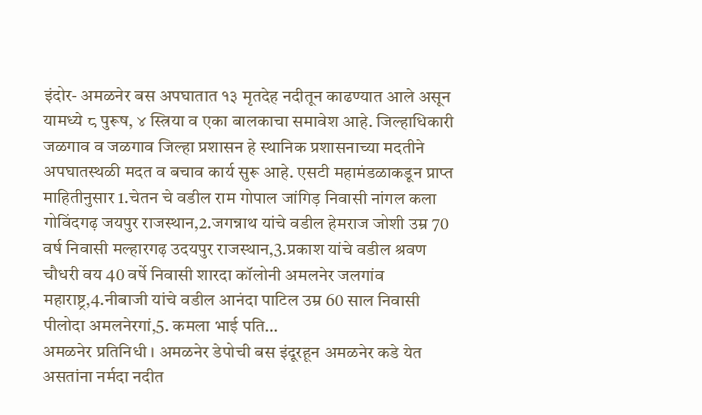इंदोर- अमळनेर बस अपघातात १३ मृतदेह नदीतून काढण्यात आले असून यामध्ये ८ पुरूष, ४ स्त्रिया व एका बालकाचा समावेश आहे. जिल्हाधिकारी जळगाव व जळगाव जिल्हा प्रशासन हे स्थानिक प्रशासनाच्या मदतीने अपघातस्थळी मदत व बचाव कार्य सुरू आहे. एसटी महामंडळाकडून प्राप्त माहितीनुसार 1.चेतन चे वडील राम गोपाल जांगिड़ निवासी नांगल कला गोविंदगढ़ जयपुर राजस्थान,2.जगन्नाथ यांचे वडील हेमराज जोशी उम्र 70 वर्ष निवासी मल्हारगढ़ उदयपुर राजस्थान,3.प्रकाश यांचे वडील श्रवण चौधरी वय 40 वर्षे निवासी शारदा कॉलोनी अमलनेर जलगांव महाराष्ट्र,4.नीबाजी यांचे वडील आनंदा पाटिल उम्र 60 साल निवासी पीलोदा अमलनेरगां,5. कमला भाई पति…
अमळनेर प्रतिनिधी । अमळनेर डेपोची बस इंदूरहून अमळनेर कडे येत असतांना नर्मदा नदीत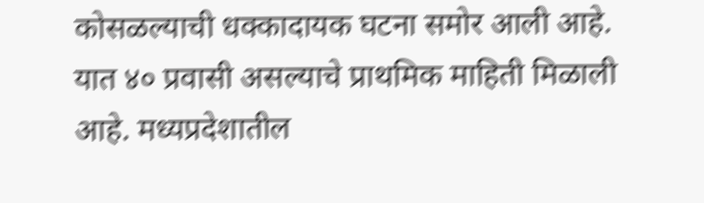कोसळल्याची धक्कादायक घटना समोर आली आहे. यात ४० प्रवासी असल्याचे प्राथमिक माहिती मिळाली आहे. मध्यप्रदेशातील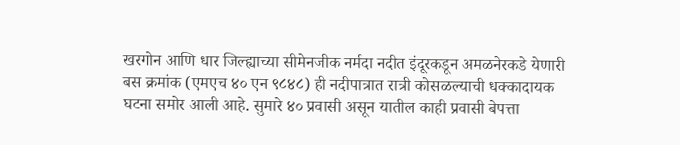खरगोन आणि धार जिल्ह्याच्या सीमेनजीक नर्मदा नदीत इंदूरकडून अमळनेरकडे येणारी बस क्रमांक (एमएच ४० एन ९८४८) ही नदीपात्रात रात्री कोसळल्याची धक्कादायक घटना समोर आली आहे. सुमारे ४० प्रवासी असून यातील काही प्रवासी बेपत्ता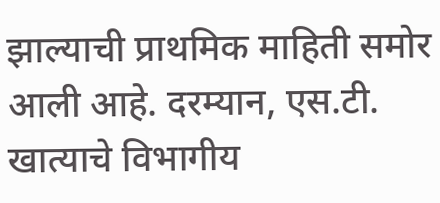झाल्याची प्राथमिक माहिती समोर आली आहे. दरम्यान, एस.टी. खात्याचे विभागीय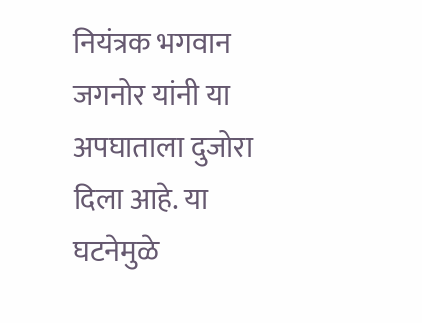नियंत्रक भगवान जगनोर यांनी या अपघाताला दुजोरा दिला आहे. या घटनेमुळे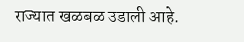राज्यात खळबळ उडाली आहे.